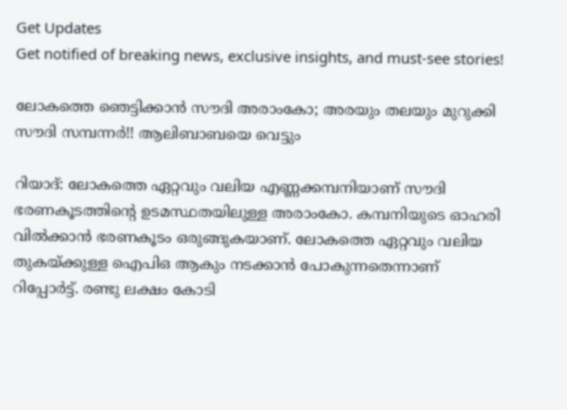Get Updates
Get notified of breaking news, exclusive insights, and must-see stories!

ലോകത്തെ ഞെട്ടിക്കാന്‍ സൗദി അരാംകോ; അരയും തലയും മുറുക്കി സൗദി സമ്പന്നര്‍!! ആലിബാബയെ വെട്ടും

റിയാദ്: ലോകത്തെ ഏറ്റവും വലിയ എണ്ണക്കമ്പനിയാണ് സൗദി ഭരണകൂടത്തിന്റെ ഉടമസ്ഥതയിലുള്ള അരാംകോ. കമ്പനിയുടെ ഓഹരി വില്‍ക്കാന്‍ ഭരണകൂടം ഒരുങ്ങുകയാണ്. ലോകത്തെ ഏറ്റവും വലിയ തുകയ്ക്കുള്ള ഐപിഒ ആകും നടക്കാന്‍ പോകുന്നതെന്നാണ് റിപ്പോര്‍ട്ട്. രണ്ടു ലക്ഷം കോടി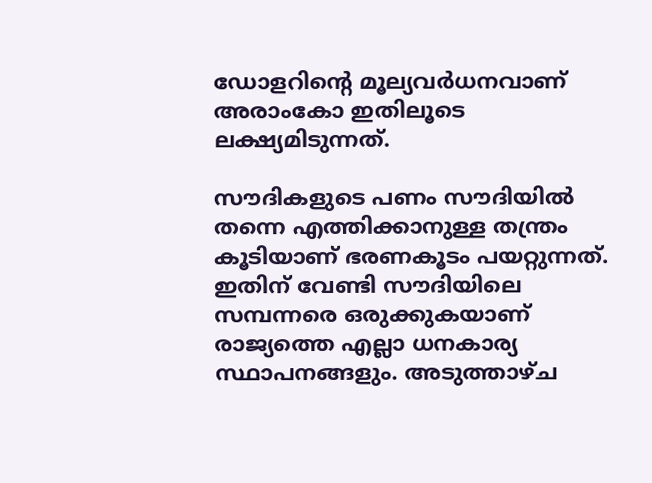ഡോളറിന്റെ മൂല്യവര്‍ധനവാണ് അരാംകോ ഇതിലൂടെ ലക്ഷ്യമിടുന്നത്.

സൗദികളുടെ പണം സൗദിയില്‍ തന്നെ എത്തിക്കാനുള്ള തന്ത്രം കൂടിയാണ് ഭരണകൂടം പയറ്റുന്നത്. ഇതിന് വേണ്ടി സൗദിയിലെ സമ്പന്നരെ ഒരുക്കുകയാണ് രാജ്യത്തെ എല്ലാ ധനകാര്യ സ്ഥാപനങ്ങളും. അടുത്താഴ്ച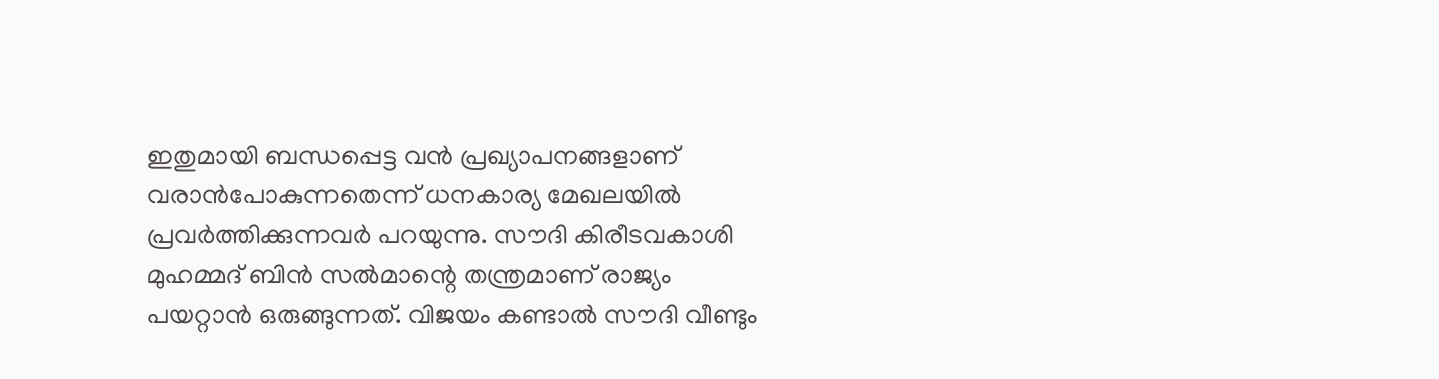ഇതുമായി ബന്ധപ്പെട്ട വന്‍ പ്രഖ്യാപനങ്ങളാണ് വരാന്‍പോകുന്നതെന്ന് ധനകാര്യ മേഖലയില്‍ പ്രവര്‍ത്തിക്കുന്നവര്‍ പറയുന്നു. സൗദി കിരീടവകാശി മുഹമ്മദ് ബിന്‍ സല്‍മാന്റെ തന്ത്രമാണ് രാജ്യം പയറ്റാന്‍ ഒരുങ്ങുന്നത്. വിജയം കണ്ടാല്‍ സൗദി വീണ്ടും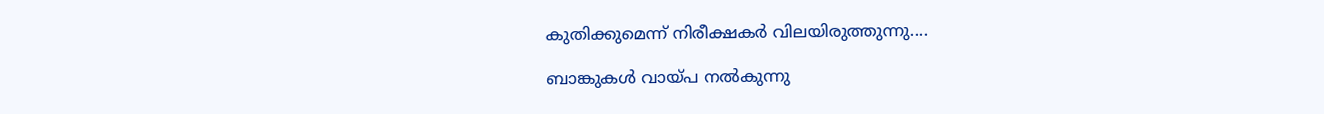കുതിക്കുമെന്ന് നിരീക്ഷകര്‍ വിലയിരുത്തുന്നു....

ബാങ്കുകള്‍ വായ്പ നല്‍കുന്നു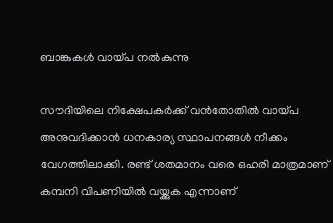ബാങ്കുകള്‍ വായ്പ നല്‍കുന്നു

സൗദിയിലെ നിക്ഷേപകര്‍ക്ക് വന്‍തോതില്‍ വായ്പ അനുവദിക്കാന്‍ ധനകാര്യ സ്ഥാപനങ്ങള്‍ നീക്കം വേഗത്തിലാക്കി. രണ്ട് ശതമാനം വരെ ഒഹരി മാത്രമാണ് കമ്പനി വിപണിയില്‍ വയ്ക്കുക എന്നാണ്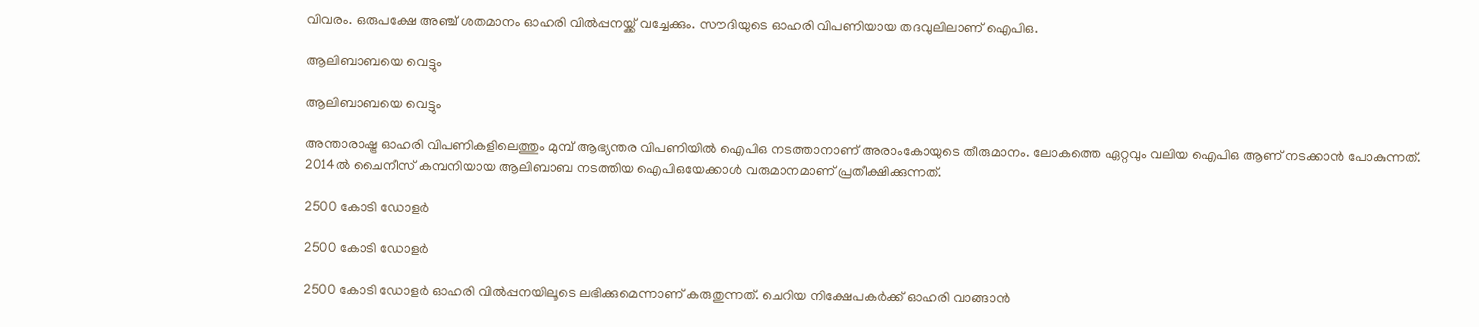വിവരം. ഒരുപക്ഷേ അഞ്ച് ശതമാനം ഓഹരി വില്‍പ്പനയ്ക്ക് വച്ചേക്കും. സൗദിയുടെ ഓഹരി വിപണിയായ തദവുലിലാണ് ഐപിഒ.

ആലിബാബയെ വെട്ടും

ആലിബാബയെ വെട്ടും

അന്താരാഷ്ട്ര ഓഹരി വിപണികളിലെത്തും മുമ്പ് ആഭ്യന്തര വിപണിയില്‍ ഐപിഒ നടത്താനാണ് അരാംകോയുടെ തീരുമാനം. ലോകത്തെ ഏറ്റവും വലിയ ഐപിഒ ആണ് നടക്കാന്‍ പോകുന്നത്. 2014ല്‍ ചൈനീസ് കമ്പനിയായ ആലിബാബ നടത്തിയ ഐപിഒയേക്കാള്‍ വരുമാനമാണ് പ്രതീക്ഷിക്കുന്നത്.

2500 കോടി ഡോളര്‍

2500 കോടി ഡോളര്‍

2500 കോടി ഡോളര്‍ ഓഹരി വില്‍പ്പനയിലൂടെ ലഭിക്കുമെന്നാണ് കരുതുന്നത്. ചെറിയ നിക്ഷേപകര്‍ക്ക് ഓഹരി വാങ്ങാന്‍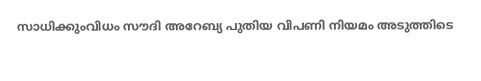സാധിക്കുംവിധം സൗദി അറേബ്യ പുതിയ വിപണി നിയമം അടുത്തിടെ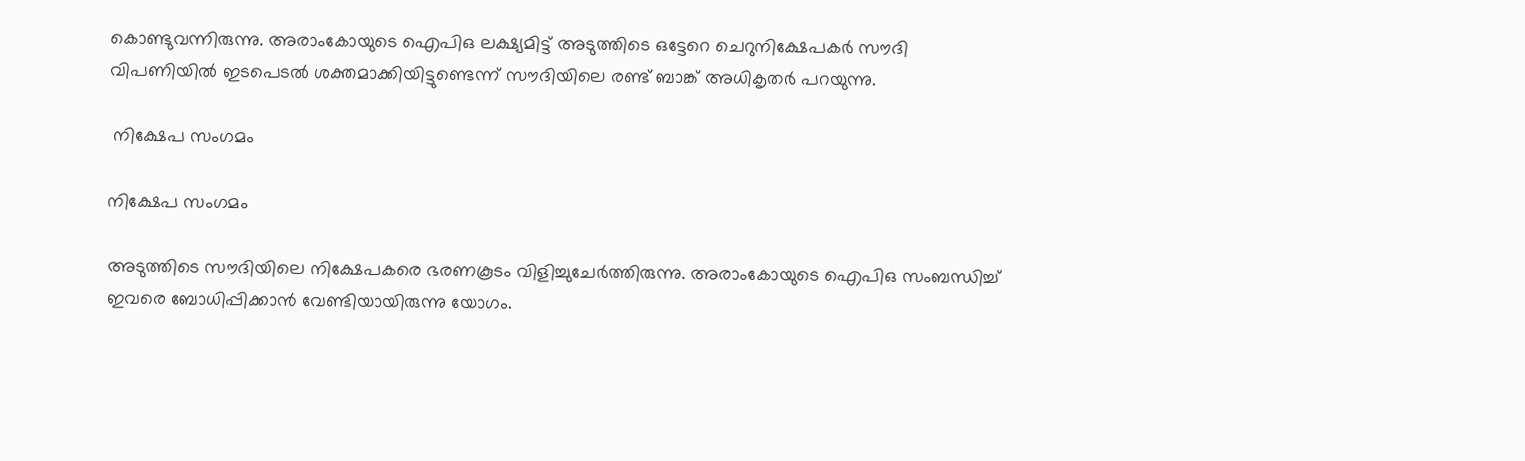കൊണ്ടുവന്നിരുന്നു. അരാംകോയുടെ ഐപിഒ ലക്ഷ്യമിട്ട് അടുത്തിടെ ഒട്ടേറെ ചെറുനിക്ഷേപകര്‍ സൗദി വിപണിയില്‍ ഇടപെടല്‍ ശക്തമാക്കിയിട്ടുണ്ടെന്ന് സൗദിയിലെ രണ്ട് ബാങ്ക് അധികൃതര്‍ പറയുന്നു.

 നിക്ഷേപ സംഗമം

നിക്ഷേപ സംഗമം

അടുത്തിടെ സൗദിയിലെ നിക്ഷേപകരെ ഭരണകൂടം വിളിച്ചുചേര്‍ത്തിരുന്നു. അരാംകോയുടെ ഐപിഒ സംബന്ധിച്ച് ഇവരെ ബോധിപ്പിക്കാന്‍ വേണ്ടിയായിരുന്നു യോഗം.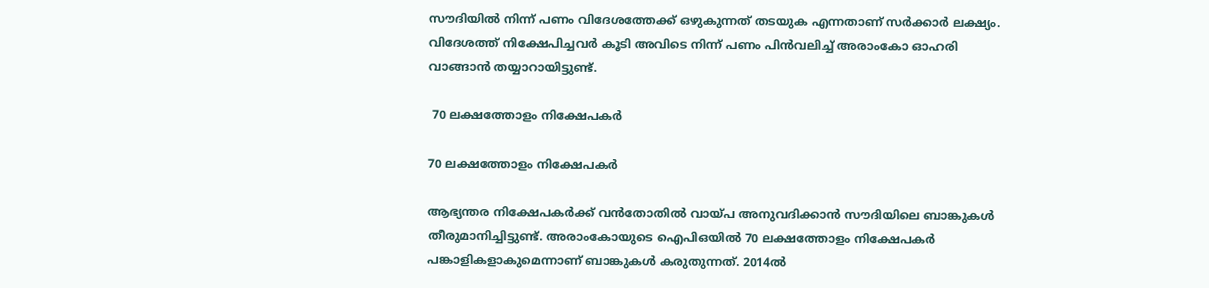സൗദിയില്‍ നിന്ന് പണം വിദേശത്തേക്ക് ഒഴുകുന്നത് തടയുക എന്നതാണ് സര്‍ക്കാര്‍ ലക്ഷ്യം. വിദേശത്ത് നിക്ഷേപിച്ചവര്‍ കൂടി അവിടെ നിന്ന് പണം പിന്‍വലിച്ച് അരാംകോ ഓഹരി വാങ്ങാന്‍ തയ്യാറായിട്ടുണ്ട്.

 70 ലക്ഷത്തോളം നിക്ഷേപകര്‍

70 ലക്ഷത്തോളം നിക്ഷേപകര്‍

ആഭ്യന്തര നിക്ഷേപകര്‍ക്ക് വന്‍തോതില്‍ വായ്പ അനുവദിക്കാന്‍ സൗദിയിലെ ബാങ്കുകള്‍ തീരുമാനിച്ചിട്ടുണ്ട്. അരാംകോയുടെ ഐപിഒയില്‍ 70 ലക്ഷത്തോളം നിക്ഷേപകര്‍ പങ്കാളികളാകുമെന്നാണ് ബാങ്കുകള്‍ കരുതുന്നത്. 2014ല്‍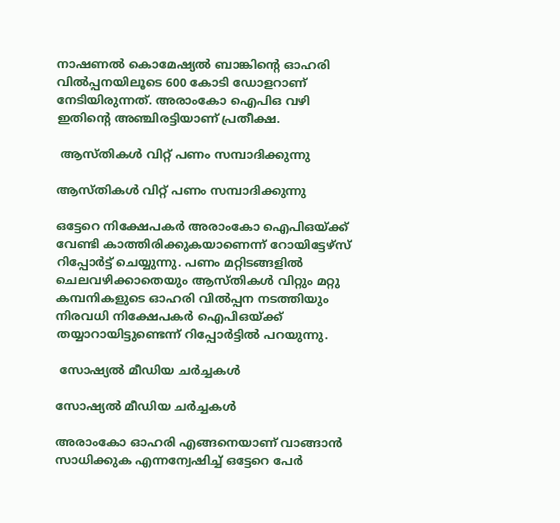നാഷണല്‍ കൊമേഷ്യല്‍ ബാങ്കിന്റെ ഓഹരി വില്‍പ്പനയിലൂടെ 600 കോടി ഡോളറാണ് നേടിയിരുന്നത്. അരാംകോ ഐപിഒ വഴി ഇതിന്റെ അഞ്ചിരട്ടിയാണ് പ്രതീക്ഷ.

 ആസ്തികള്‍ വിറ്റ് പണം സമ്പാദിക്കുന്നു

ആസ്തികള്‍ വിറ്റ് പണം സമ്പാദിക്കുന്നു

ഒട്ടേറെ നിക്ഷേപകര്‍ അരാംകോ ഐപിഒയ്ക്ക് വേണ്ടി കാത്തിരിക്കുകയാണെന്ന് റോയിട്ടേഴ്‌സ് റിപ്പോര്‍ട്ട് ചെയ്യുന്നു. പണം മറ്റിടങ്ങളില്‍ ചെലവഴിക്കാതെയും ആസ്തികള്‍ വിറ്റും മറ്റു കമ്പനികളുടെ ഓഹരി വില്‍പ്പന നടത്തിയും നിരവധി നിക്ഷേപകര്‍ ഐപിഒയ്ക്ക് തയ്യാറായിട്ടുണ്ടെന്ന് റിപ്പോര്‍ട്ടില്‍ പറയുന്നു.

 സോഷ്യല്‍ മീഡിയ ചര്‍ച്ചകള്‍

സോഷ്യല്‍ മീഡിയ ചര്‍ച്ചകള്‍

അരാംകോ ഓഹരി എങ്ങനെയാണ് വാങ്ങാന്‍ സാധിക്കുക എന്നന്വേഷിച്ച് ഒട്ടേറെ പേര്‍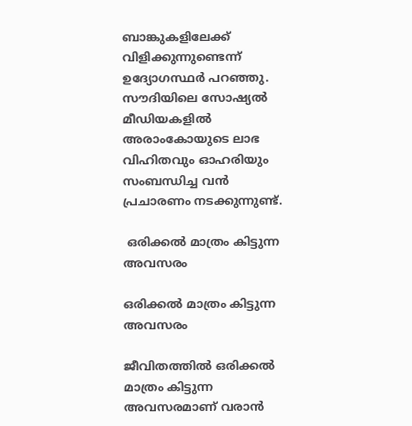ബാങ്കുകളിലേക്ക് വിളിക്കുന്നുണ്ടെന്ന് ഉദ്യോഗസ്ഥര്‍ പറഞ്ഞു. സൗദിയിലെ സോഷ്യല്‍ മീഡിയകളില്‍ അരാംകോയുടെ ലാഭ വിഹിതവും ഓഹരിയും സംബന്ധിച്ച വന്‍ പ്രചാരണം നടക്കുന്നുണ്ട്.

 ഒരിക്കല്‍ മാത്രം കിട്ടുന്ന അവസരം

ഒരിക്കല്‍ മാത്രം കിട്ടുന്ന അവസരം

ജീവിതത്തില്‍ ഒരിക്കല്‍ മാത്രം കിട്ടുന്ന അവസരമാണ് വരാന്‍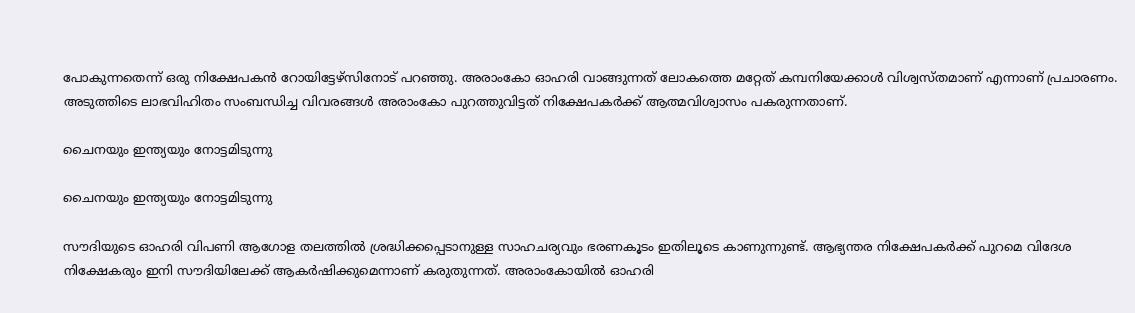പോകുന്നതെന്ന് ഒരു നിക്ഷേപകന്‍ റോയിട്ടേഴ്‌സിനോട് പറഞ്ഞു. അരാംകോ ഓഹരി വാങ്ങുന്നത് ലോകത്തെ മറ്റേത് കമ്പനിയേക്കാള്‍ വിശ്വസ്തമാണ് എന്നാണ് പ്രചാരണം. അടുത്തിടെ ലാഭവിഹിതം സംബന്ധിച്ച വിവരങ്ങള്‍ അരാംകോ പുറത്തുവിട്ടത് നിക്ഷേപകര്‍ക്ക് ആത്മവിശ്വാസം പകരുന്നതാണ്.

ചൈനയും ഇന്ത്യയും നോട്ടമിടുന്നു

ചൈനയും ഇന്ത്യയും നോട്ടമിടുന്നു

സൗദിയുടെ ഓഹരി വിപണി ആഗോള തലത്തില്‍ ശ്രദ്ധിക്കപ്പെടാനുള്ള സാഹചര്യവും ഭരണകൂടം ഇതിലൂടെ കാണുന്നുണ്ട്. ആഭ്യന്തര നിക്ഷേപകര്‍ക്ക് പുറമെ വിദേശ നിക്ഷേകരും ഇനി സൗദിയിലേക്ക് ആകര്‍ഷിക്കുമെന്നാണ് കരുതുന്നത്. അരാംകോയില്‍ ഓഹരി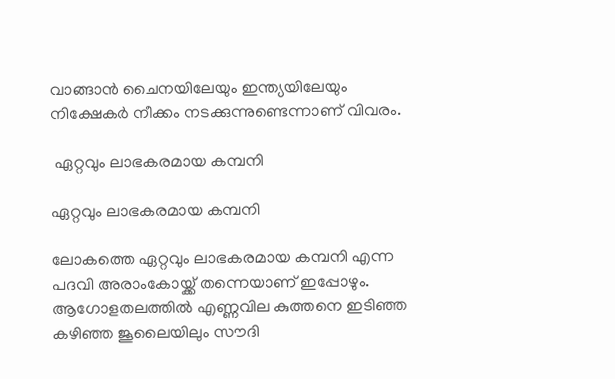വാങ്ങാന്‍ ചൈനയിലേയും ഇന്ത്യയിലേയും നിക്ഷേകര്‍ നീക്കം നടക്കുന്നുണ്ടെന്നാണ് വിവരം.

 ഏറ്റവും ലാഭകരമായ കമ്പനി

ഏറ്റവും ലാഭകരമായ കമ്പനി

ലോകത്തെ ഏറ്റവും ലാഭകരമായ കമ്പനി എന്ന പദവി അരാംകോയ്ക്ക് തന്നെയാണ് ഇപ്പോഴും. ആഗോളതലത്തില്‍ എണ്ണവില കുത്തനെ ഇടിഞ്ഞ കഴിഞ്ഞ ജൂലൈയിലും സൗദി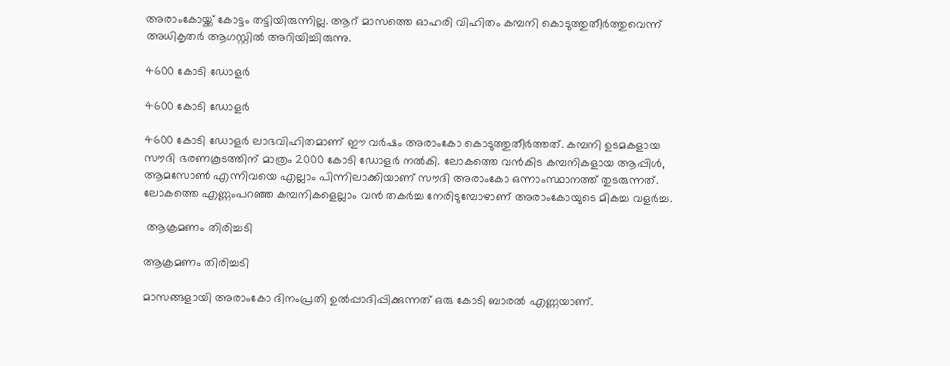അരാംകോയ്ക്ക് കോട്ടം തട്ടിയിരുന്നില്ല. ആറ് മാസത്തെ ഓഹരി വിഹിതം കമ്പനി കൊടുത്തുതീര്‍ത്തുവെന്ന് അധികൃതര്‍ ആഗസ്റ്റില്‍ അറിയിച്ചിരുന്നു.

4600 കോടി ഡോളര്‍

4600 കോടി ഡോളര്‍

4600 കോടി ഡോളര്‍ ലാഭവിഹിതമാണ് ഈ വര്‍ഷം അരാംകോ കൊടുത്തുതീര്‍ത്തത്. കമ്പനി ഉടമകളായ സൗദി ഭരണകൂടത്തിന് മാത്രം 2000 കോടി ഡോളര്‍ നല്‍കി. ലോകത്തെ വന്‍കിട കമ്പനികളായ ആപ്പിള്‍, ആമസോണ്‍ എന്നിവയെ എല്ലാം പിന്നിലാക്കിയാണ് സൗദി അരാംകോ ഒന്നാംസ്ഥാനത്ത് തുടരുന്നത്. ലോകത്തെ എണ്ണംപറഞ്ഞ കമ്പനികളെല്ലാം വന്‍ തകര്‍ച്ച നേരിടുമ്പോഴാണ് അരാംകോയുടെ മികച്ച വളര്‍ച്ച.

 ആക്രമണം തിരിച്ചടി

ആക്രമണം തിരിച്ചടി

മാസങ്ങളായി അരാംകോ ദിനംപ്രതി ഉല്‍പ്പാദിപ്പിക്കുന്നത് ഒരു കോടി ബാരല്‍ എണ്ണയാണ്.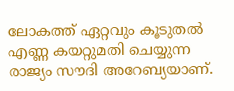ലോകത്ത് ഏറ്റവും കൂടുതല്‍ എണ്ണ കയറ്റുമതി ചെയ്യുന്ന രാജ്യം സൗദി അറേബ്യയാണ്.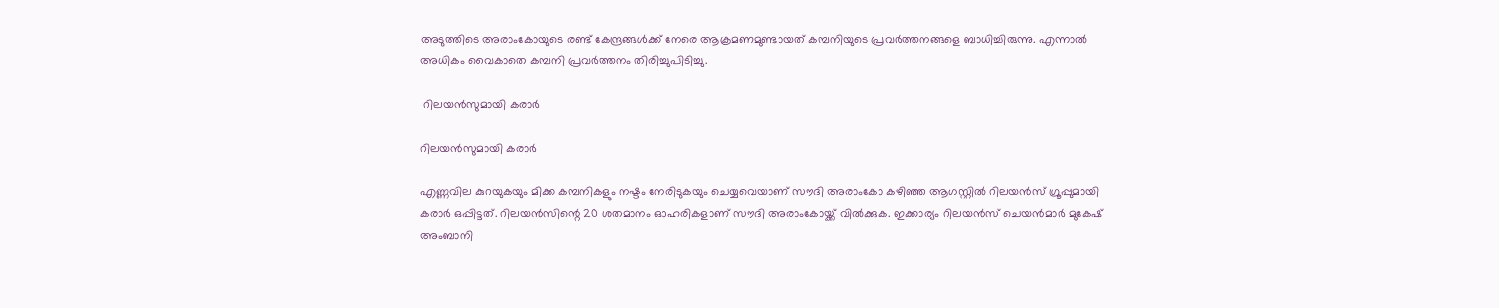അടുത്തിടെ അരാംകോയുടെ രണ്ട് കേന്ദ്രങ്ങള്‍ക്ക് നേരെ ആക്രമണമുണ്ടായത് കമ്പനിയുടെ പ്രവര്‍ത്തനങ്ങളെ ബാധിച്ചിരുന്നു. എന്നാല്‍ അധികം വൈകാതെ കമ്പനി പ്രവര്‍ത്തനം തിരിച്ചുപിടിച്ചു.

 റിലയന്‍സുമായി കരാര്‍

റിലയന്‍സുമായി കരാര്‍

എണ്ണവില കുറയുകയും മിക്ക കമ്പനികളും നഷ്ടം നേരിടുകയും ചെയ്യവെയാണ് സൗദി അരാംകോ കഴിഞ്ഞ ആഗസ്റ്റില്‍ റിലയന്‍സ് ഗ്രൂപ്പുമായി കരാര്‍ ഒപ്പിട്ടത്. റിലയന്‍സിന്റെ 20 ശതമാനം ഓഹരികളാണ് സൗദി അരാംകോയ്ക്ക് വില്‍ക്കുക. ഇക്കാര്യം റിലയന്‍സ് ചെയന്‍മാര്‍ മുകേഷ് അംബാനി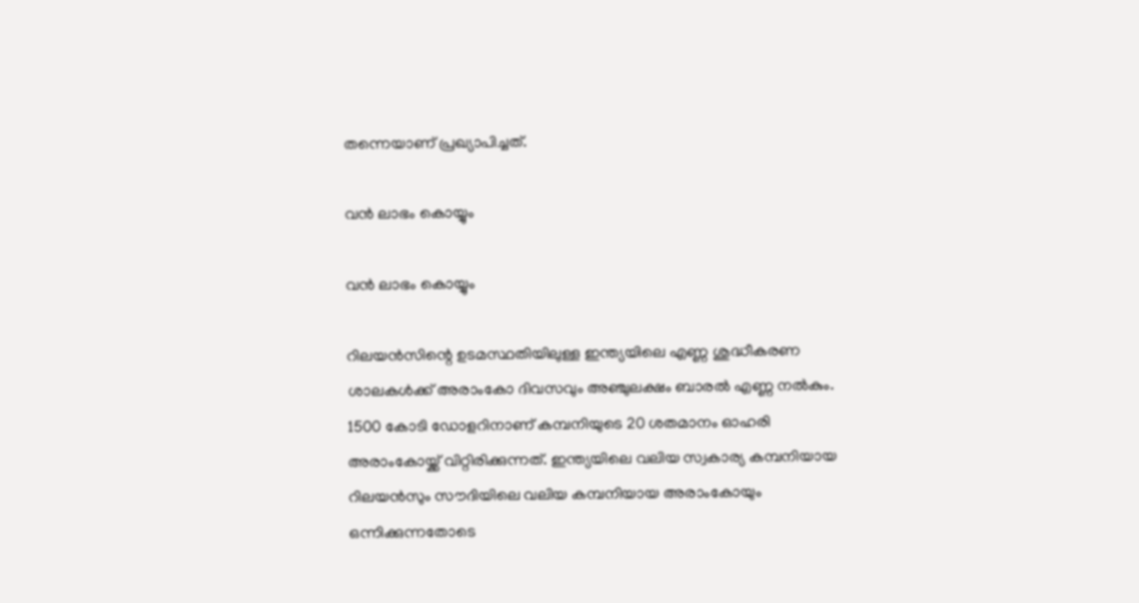തന്നെയാണ് പ്രഖ്യാപിച്ചത്.

വന്‍ ലാഭം കൊയ്യും

വന്‍ ലാഭം കൊയ്യും

റിലയന്‍സിന്റെ ഉടമസ്ഥതിയിലുള്ള ഇന്ത്യയിലെ എണ്ണ ശുദ്ധീകരണ ശാലകള്‍ക്ക് അരാംകോ ദിവസവും അഞ്ചുലക്ഷം ബാരല്‍ എണ്ണ നല്‍കും. 1500 കോടി ഡോളറിനാണ് കമ്പനിയുടെ 20 ശതമാനം ഓഹരി അരാംകോയ്ക്ക് വിറ്റിരിക്കുന്നത്. ഇന്ത്യയിലെ വലിയ സ്വകാര്യ കമ്പനിയായ റിലയന്‍സും സൗദിയിലെ വലിയ കമ്പനിയായ അരാംകോയും ഒന്നിക്കുന്നതോടെ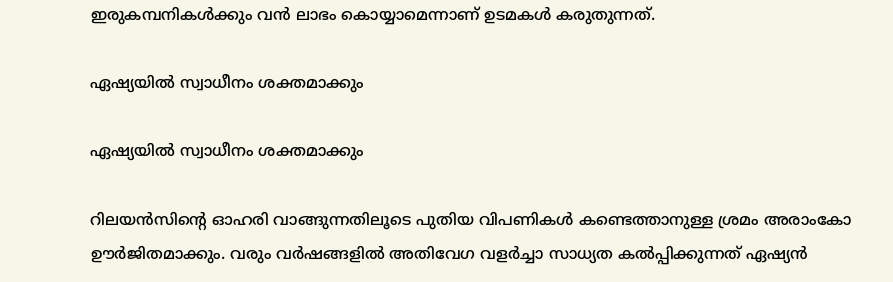ഇരുകമ്പനികള്‍ക്കും വന്‍ ലാഭം കൊയ്യാമെന്നാണ് ഉടമകള്‍ കരുതുന്നത്.

ഏഷ്യയില്‍ സ്വാധീനം ശക്തമാക്കും

ഏഷ്യയില്‍ സ്വാധീനം ശക്തമാക്കും

റിലയന്‍സിന്റെ ഓഹരി വാങ്ങുന്നതിലൂടെ പുതിയ വിപണികള്‍ കണ്ടെത്താനുള്ള ശ്രമം അരാംകോ ഊര്‍ജിതമാക്കും. വരും വര്‍ഷങ്ങളില്‍ അതിവേഗ വളര്‍ച്ചാ സാധ്യത കല്‍പ്പിക്കുന്നത് ഏഷ്യന്‍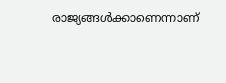രാജ്യങ്ങള്‍ക്കാണെന്നാണ്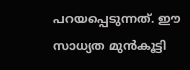പറയപ്പെടുന്നത്. ഈ സാധ്യത മുന്‍കൂട്ടി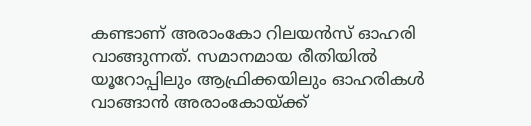കണ്ടാണ് അരാംകോ റിലയന്‍സ് ഓഹരി വാങ്ങുന്നത്. സമാനമായ രീതിയില്‍ യൂറോപ്പിലും ആഫ്രിക്കയിലും ഓഹരികള്‍ വാങ്ങാന്‍ അരാംകോയ്ക്ക്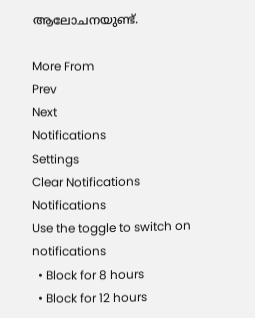ആലോചനയുണ്ട്.

More From
Prev
Next
Notifications
Settings
Clear Notifications
Notifications
Use the toggle to switch on notifications
  • Block for 8 hours
  • Block for 12 hours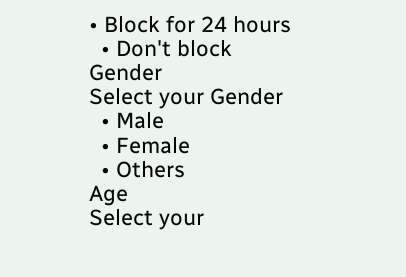• Block for 24 hours
  • Don't block
Gender
Select your Gender
  • Male
  • Female
  • Others
Age
Select your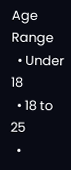Age Range
  • Under 18
  • 18 to 25
  •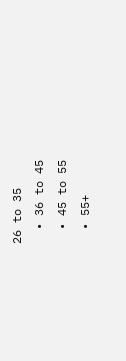26 to 35
  • 36 to 45
  • 45 to 55
  • 55+